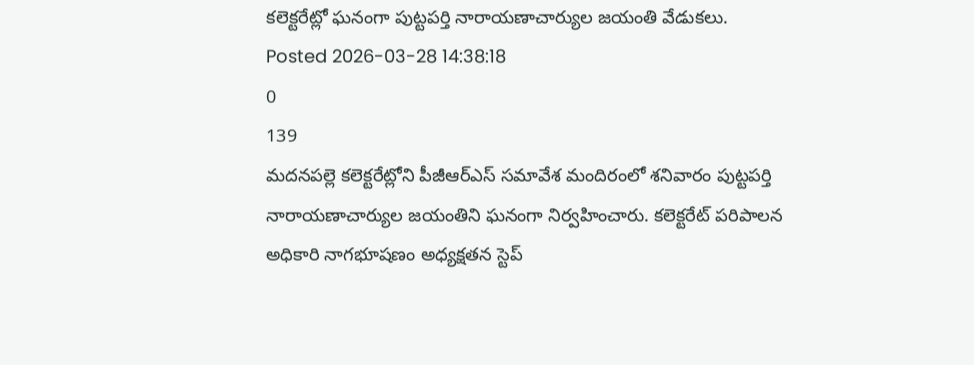కలెక్టరేట్లో ఘనంగా పుట్టపర్తి నారాయణాచార్యుల జయంతి వేడుకలు.
Posted 2026-03-28 14:38:18
0
139
మదనపల్లె కలెక్టరేట్లోని పీజీఆర్ఎస్ సమావేశ మందిరంలో శనివారం పుట్టపర్తి నారాయణాచార్యుల జయంతిని ఘనంగా నిర్వహించారు. కలెక్టరేట్ పరిపాలన అధికారి నాగభూషణం అధ్యక్షతన స్టెప్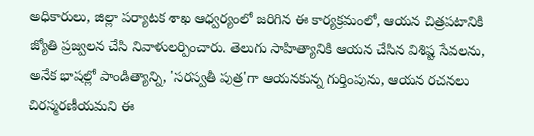అధికారులు, జిల్లా పర్యాటక శాఖ ఆధ్వర్యంలో జరిగిన ఈ కార్యక్రమంలో, ఆయన చిత్రపటానికి జ్యోతి ప్రజ్వలన చేసి నివాళులర్పించారు. తెలుగు సాహిత్యానికి ఆయన చేసిన విశిష్ట సేవలను, అనేక భాషల్లో పాండిత్యాన్ని, 'సరస్వతీ పుత్ర'గా ఆయనకున్న గుర్తింపును, ఆయన రచనలు చిరస్మరణీయమని ఈ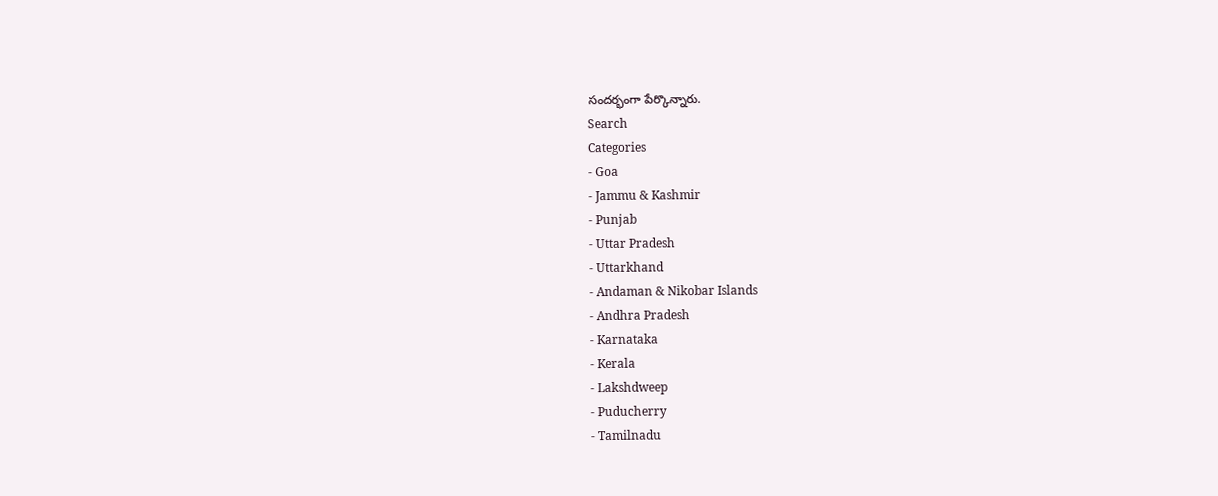సందర్భంగా పేర్కొన్నారు.
Search
Categories
- Goa
- Jammu & Kashmir
- Punjab
- Uttar Pradesh
- Uttarkhand
- Andaman & Nikobar Islands
- Andhra Pradesh
- Karnataka
- Kerala
- Lakshdweep
- Puducherry
- Tamilnadu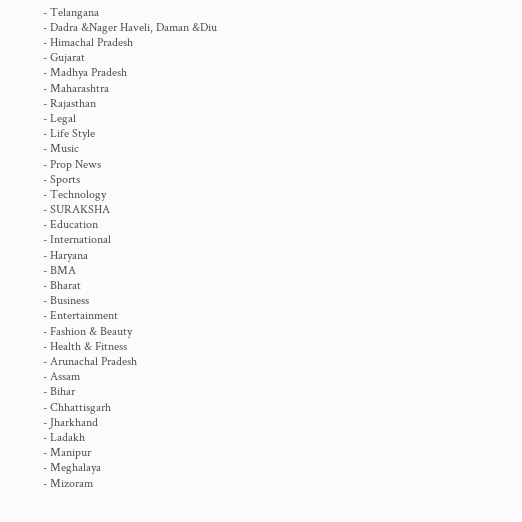- Telangana
- Dadra &Nager Haveli, Daman &Diu
- Himachal Pradesh
- Gujarat
- Madhya Pradesh
- Maharashtra
- Rajasthan
- Legal
- Life Style
- Music
- Prop News
- Sports
- Technology
- SURAKSHA
- Education
- International
- Haryana
- BMA
- Bharat
- Business
- Entertainment
- Fashion & Beauty
- Health & Fitness
- Arunachal Pradesh
- Assam
- Bihar
- Chhattisgarh
- Jharkhand
- Ladakh
- Manipur
- Meghalaya
- Mizoram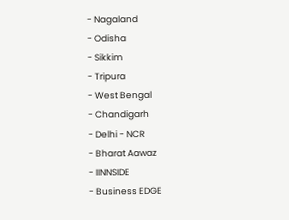- Nagaland
- Odisha
- Sikkim
- Tripura
- West Bengal
- Chandigarh
- Delhi - NCR
- Bharat Aawaz
- IINNSIDE
- Business EDGE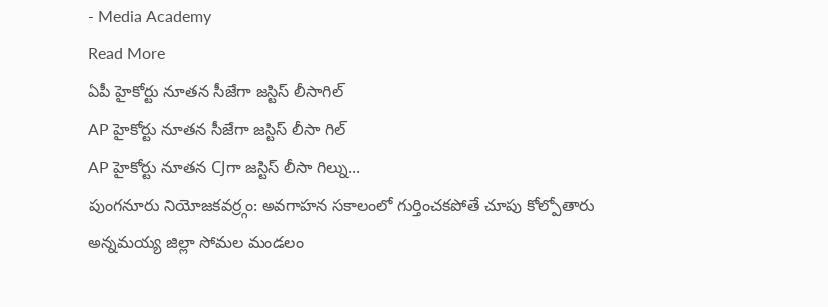- Media Academy
Read More
ఏపీ హైకోర్టు నూతన సీజేగా జస్టిస్ లీసాగిల్
AP హైకోర్టు నూతన సీజేగా జస్టిస్ లీసా గిల్
AP హైకోర్టు నూతన CJగా జస్టిస్ లీసా గిల్ను...
పుంగనూరు నియోజకవర్ర్గం: అవగాహన సకాలంలో గుర్తించకపోతే చూపు కోల్పోతారు
అన్నమయ్య జిల్లా సోమల మండలం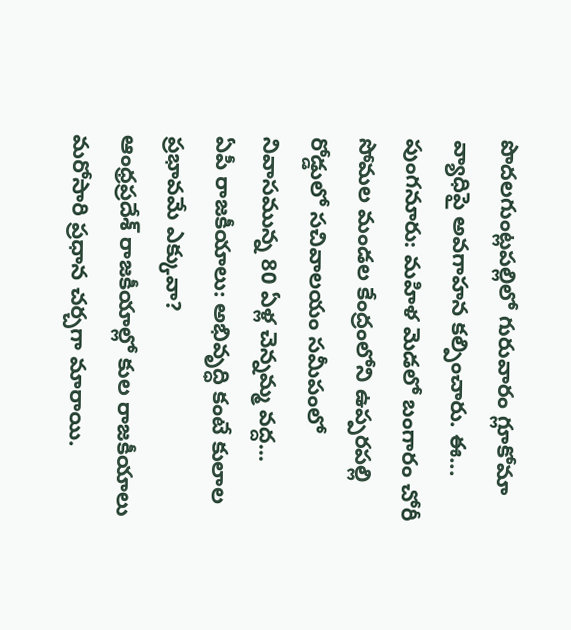పొదలగుంట్లపల్లిలో గురువారం గ్లూకోమా వ్యాధిపై అవగాహన కల్పించారు. ఈ...
పుంగనూరు: మహిళ మెడలో బంగారం చోరీ
సోమల మండల కేంద్రంలోని ఉప్పరపల్లి రోడ్డులో సచివాలయం సమీపంలో నివాసమున్న 80 ఏళ్ల చెన్నమ్మ వద్ద...
ఏపీ రాజకీయాలు: అభివృద్ధి కంటే కులాల ప్రభావమే ఎక్కువా?
ఆంధ్రప్రదేశ్ రాజకీయాల్లో కుల రాజకీయాలు మరోసారి ప్రధాన చర్చగా మారాయి.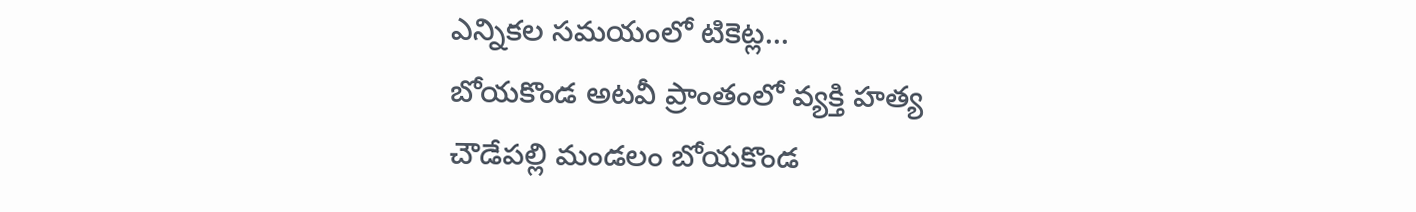ఎన్నికల సమయంలో టికెట్ల...
బోయకొండ అటవీ ప్రాంతంలో వ్యక్తి హత్య
చౌడేపల్లి మండలం బోయకొండ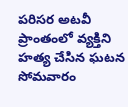పరిసర అటవీ ప్రాంతంలో వ్యక్తిని హత్య చేసిన ఘటన సోమవారం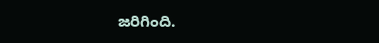జరిగింది.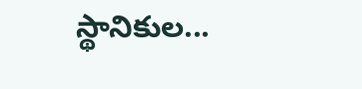స్థానికుల...